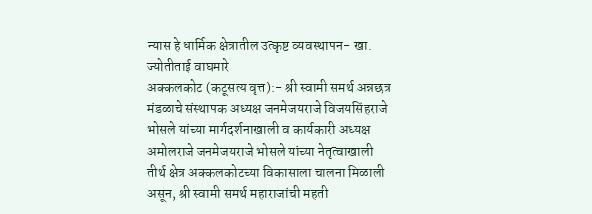न्यास हे धार्मिक क्षेत्रातील उत्कृष्ट व्यवस्थापन- खा. ज्योतीताई वाघमारे
अक्कलकोट (कटूसत्य वृत्त):- श्री स्वामी समर्थ अन्नछत्र मंडळाचे संस्थापक अध्यक्ष जनमेजयराजे विजयसिंहराजे भोसले यांच्या मार्गदर्शनाखाली व कार्यकारी अध्यक्ष अमोलराजे जनमेजयराजे भोसले यांच्या नेतृत्वाखाली तीर्थ क्षेत्र अक्कलकोटच्या विकासाला चालना मिळाली असून, श्री स्वामी समर्थ महाराजांची महती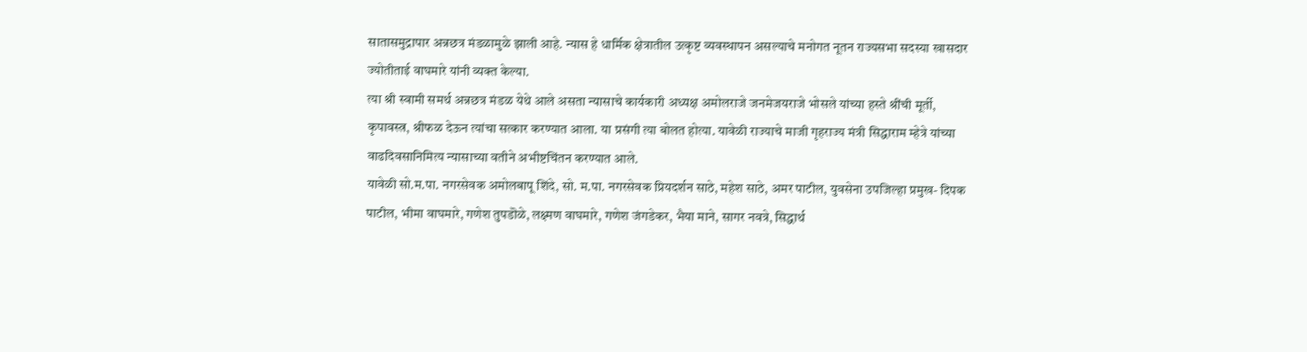सातासमुद्रापार अन्नछत्र मंडळामुळे झाली आहे. न्यास हे धार्मिक क्षेत्रातील उत्कृष्ट व्यवस्थापन असल्याचे मनोगत नूतन राज्यसभा सदस्या खासदार ज्योतीताई वाघमारे यांनी व्यक्त केल्या.
त्या श्री स्वामी समर्थ अन्नछत्र मंडळ येथे आले असता न्यासाचे कार्यकारी अध्यक्ष अमोलराजे जनमेजयराजे भोसले यांच्या हस्ते श्रींची मूर्ती, कृपावस्त्र, श्रीफळ देऊन त्यांचा सत्कार करण्यात आला. या प्रसंगी त्या बोलत होत्या. यावेळी राज्याचे माजी गृहराज्य मंत्री सिद्धाराम म्हेत्रे यांच्या वाढदिवसानिमित्य न्यासाच्या वतीने अभीष्टचिंतन करण्यात आले.
यावेळी सो.म.पा. नगरसेवक अमोलबापू शिंदे, सो. म.पा. नगरसेवक प्रियदर्शन साठे, महेश साठे, अमर पाटील, युवसेना उपजिल्हा प्रमुख- दिपक पाटील, भीमा वाघमारे, गणेश तुपडॊळे, लक्ष्मण वाघमारे, गणेश जंगडेकर, भैया माने, सागर नवत्रे, सिद्धार्थ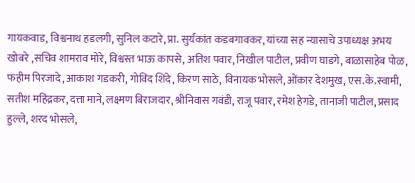गायकवाड, विश्वनाथ हडलगी, सुनिल कटारे, प्रा. सुर्यकांत कडबगावकर, यांच्या सह न्यासाचे उपाध्यक्ष अभय खोबरे ,सचिव शामराव मोरे, विश्वस्त भाऊ कापसे, अतिश पवार, निखील पाटील, प्रवीण घाडगे, बाळासाहेब पोळ, फहीम पिरजादे, आकाश गडकरी, गोविंद शिंदे, किरण साठे, विनायक भोसले, ओंकार देशमुख, एस.के.स्वामी, सतीश महिंद्रकर, दत्ता माने, लक्ष्मण बिराजदार, श्रीनिवास गवंडी, राजू पवार, रमेश हेगडे, तानाजी पाटील, प्रसाद हुल्ले, शरद भोसले,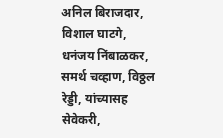अनिल बिराजदार, विशाल घाटगे, धनंजय निंबाळकर, समर्थ चव्हाण, विठ्ठल रेड्डी, यांच्यासह सेवेकरी,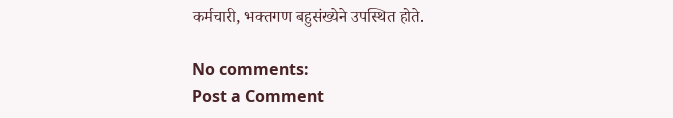कर्मचारी, भक्तगण बहुसंख्येने उपस्थित होते.

No comments:
Post a Comment